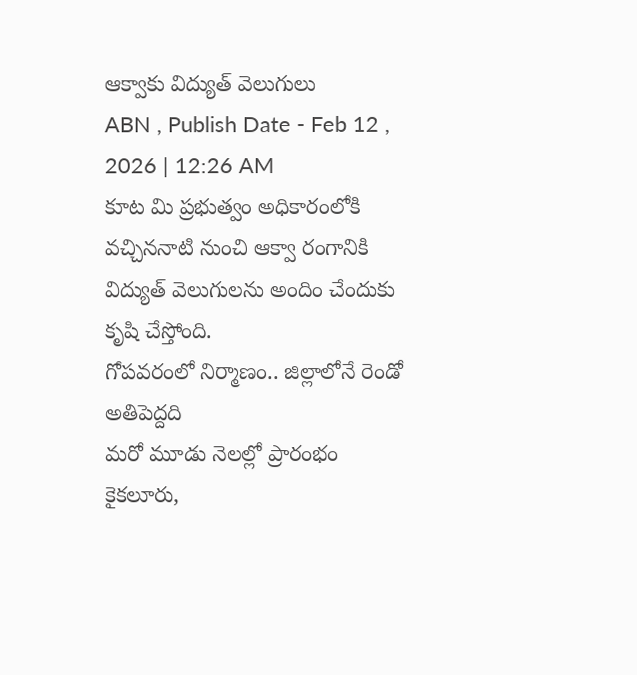ఆక్వాకు విద్యుత్ వెలుగులు
ABN , Publish Date - Feb 12 , 2026 | 12:26 AM
కూట మి ప్రభుత్వం అధికారంలోకి వచ్చిననాటి నుంచి ఆక్వా రంగానికి విద్యుత్ వెలుగులను అందిం చేందుకు కృషి చేస్తోంది.
గోపవరంలో నిర్మాణం.. జిల్లాలోనే రెండో అతిపెద్దది
మరో మూడు నెలల్లో ప్రారంభం
కైకలూరు,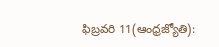ఫిబ్రవరి 11(ఆంధ్రజ్యోతి):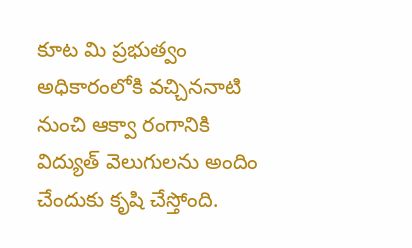కూట మి ప్రభుత్వం అధికారంలోకి వచ్చిననాటి నుంచి ఆక్వా రంగానికి విద్యుత్ వెలుగులను అందిం చేందుకు కృషి చేస్తోంది.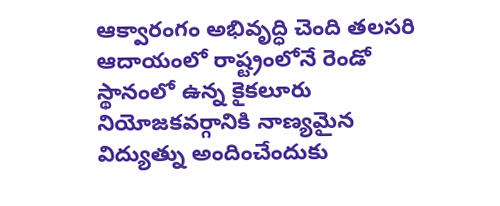ఆక్వారంగం అభివృద్ధి చెంది తలసరి ఆదాయంలో రాష్ట్రంలోనే రెండో స్థానంలో ఉన్న కైకలూరు నియోజకవర్గానికి నాణ్యమైన విద్యుత్ను అందించేందుకు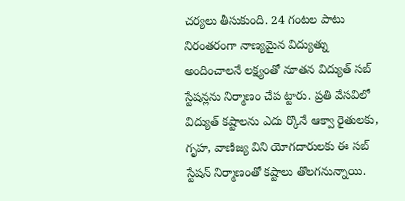చర్యలు తీసుకుంది. 24 గంటల పాటు నిరంతరంగా నాణ్యమైన విద్యుత్ను అందించాలనే లక్ష్యంతో నూతన విద్యుత్ సబ్ స్టేషన్లను నిర్మాణం చేప ట్టారు. ప్రతి వేసవిలో విద్యుత్ కష్టాలను ఎదు ర్కొనే ఆక్వా రైతులకు, గృహ, వాణిజ్య విని యోగదారులకు ఈ సబ్ స్టేషన్ నిర్మాణంతో కష్టాలు తొలగనున్నాయి.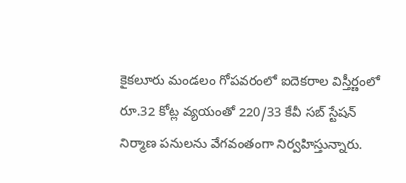కైకలూరు మండలం గోపవరంలో ఐదెకరాల విస్తీర్ణంలో రూ.32 కోట్ల వ్యయంతో 220/33 కేవీ సబ్ స్టేషన్ నిర్మాణ పనులను వేగవంతంగా నిర్వహిస్తున్నారు.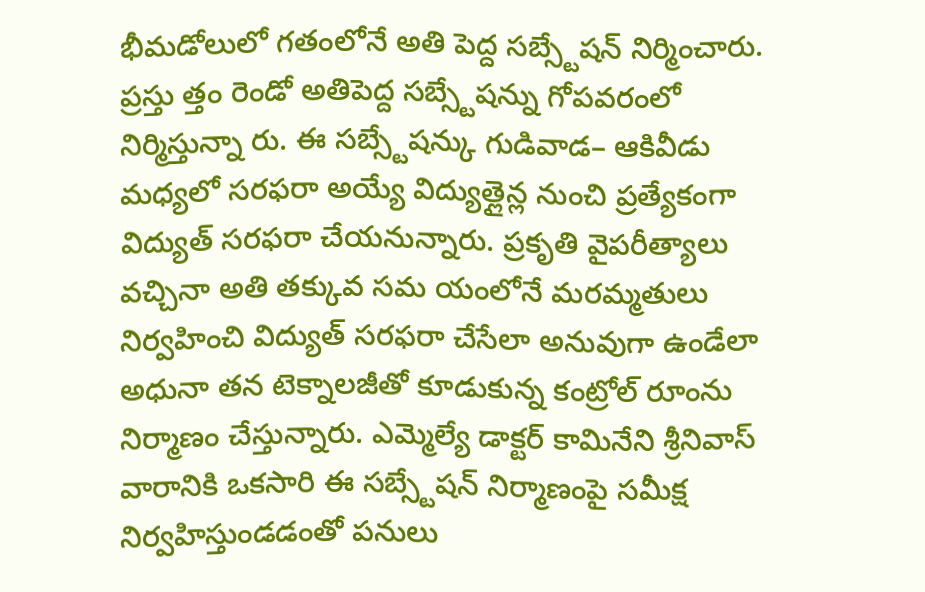భీమడోలులో గతంలోనే అతి పెద్ద సబ్స్టేషన్ నిర్మించారు. ప్రస్తు త్తం రెండో అతిపెద్ద సబ్స్టేషన్ను గోపవరంలో నిర్మిస్తున్నా రు. ఈ సబ్స్టేషన్కు గుడివాడ– ఆకివీడు మధ్యలో సరఫరా అయ్యే విద్యుత్లైన్ల నుంచి ప్రత్యేకంగా విద్యుత్ సరఫరా చేయనున్నారు. ప్రకృతి వైపరీత్యాలు వచ్చినా అతి తక్కువ సమ యంలోనే మరమ్మతులు నిర్వహించి విద్యుత్ సరఫరా చేసేలా అనువుగా ఉండేలా అధునా తన టెక్నాలజీతో కూడుకున్న కంట్రోల్ రూంను నిర్మాణం చేస్తున్నారు. ఎమ్మెల్యే డాక్టర్ కామినేని శ్రీనివాస్ వారానికి ఒకసారి ఈ సబ్స్టేషన్ నిర్మాణంపై సమీక్ష నిర్వహిస్తుండడంతో పనులు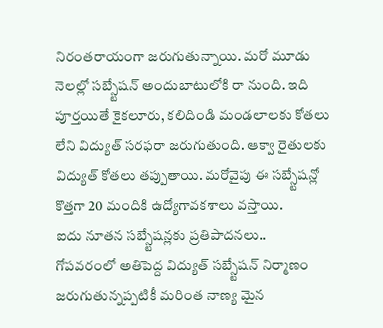నిరంతరాయంగా జరుగుతున్నాయి. మరో మూడు నెలల్లో సబ్స్టేషన్ అందుబాటులోకి రా నుంది. ఇది పూర్తయితే కైకలూరు, కలిదిండి మండలాలకు కోతలు లేని విద్యుత్ సరఫరా జరుగుతుంది. ఆక్వా రైతులకు విద్యుత్ కోతలు తప్పుతాయి. మరోవైపు ఈ సబ్స్టేషన్లో కొత్తగా 20 మందికి ఉద్యోగావకశాలు వస్తాయి.
ఐదు నూతన సబ్స్టేషన్లకు ప్రతిపాదనలు..
గోపవరంలో అతిపెద్ద విద్యుత్ సబ్స్టేషన్ నిర్మాణం జరుగుతున్నప్పటికీ మరింత నాణ్య మైన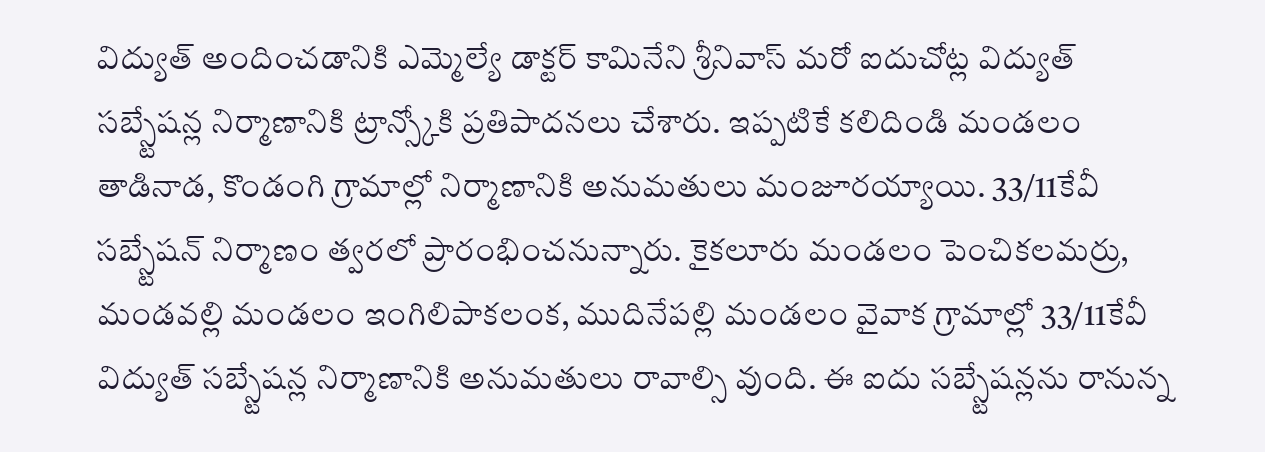విద్యుత్ అందించడానికి ఎమ్మెల్యే డాక్టర్ కామినేని శ్రీనివాస్ మరో ఐదుచోట్ల విద్యుత్ సబ్స్టేషన్ల నిర్మాణానికి ట్రాన్స్కోకి ప్రతిపాదనలు చేశారు. ఇప్పటికే కలిదిండి మండలం తాడినాడ, కొండంగి గ్రామాల్లో నిర్మాణానికి అనుమతులు మంజూరయ్యాయి. 33/11కేవీ సబ్స్టేషన్ నిర్మాణం త్వరలో ప్రారంభించనున్నారు. కైకలూరు మండలం పెంచికలమర్రు, మండవల్లి మండలం ఇంగిలిపాకలంక, ముదినేపల్లి మండలం వైవాక గ్రామాల్లో 33/11కేవీ విద్యుత్ సబ్స్టేషన్ల నిర్మాణానికి అనుమతులు రావాల్సి వుంది. ఈ ఐదు సబ్స్టేషన్లను రానున్న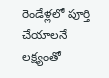రెండేళ్లలో పూర్తి చేయాలనే లక్ష్యంతో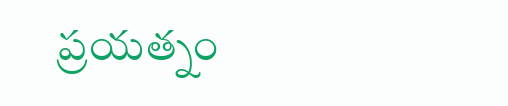ప్రయత్నం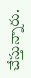చేస్తున్నారు.